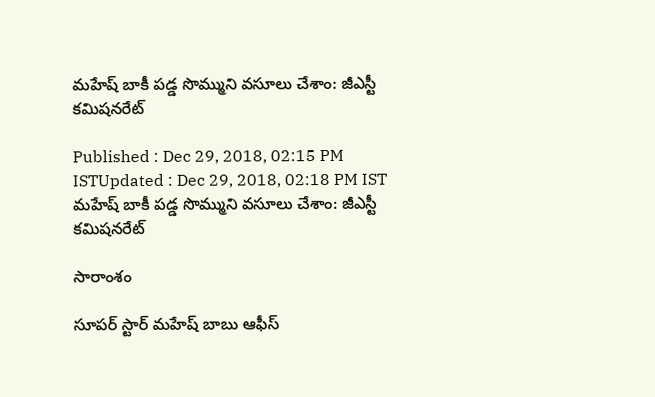మహేష్ బాకీ పడ్డ సొమ్ముని వసూలు చేశాం: జీఎస్టీ కమిషనరేట్

Published : Dec 29, 2018, 02:15 PM ISTUpdated : Dec 29, 2018, 02:18 PM IST
మహేష్ బాకీ పడ్డ సొమ్ముని వసూలు చేశాం: జీఎస్టీ కమిషనరేట్

సారాంశం

సూపర్ స్టార్ మహేష్ బాబు ఆఫీస్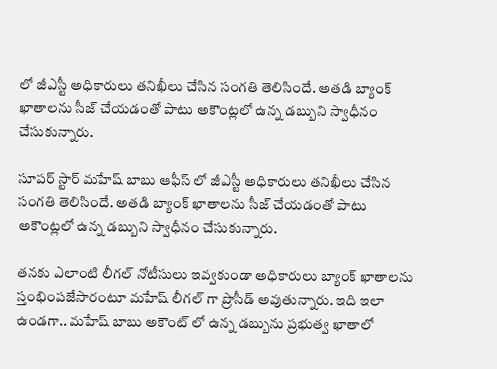లో జీఎస్టీ అధికారులు తనిఖీలు చేసిన సంగతి తెలిసిందే. అతడి బ్యాంక్ ఖాతాలను సీజ్ చేయడంతో పాటు అకౌంట్లలో ఉన్న డబ్బుని స్వాధీనం చేసుకున్నారు.

సూపర్ స్టార్ మహేష్ బాబు ఆఫీస్ లో జీఎస్టీ అధికారులు తనిఖీలు చేసిన సంగతి తెలిసిందే. అతడి బ్యాంక్ ఖాతాలను సీజ్ చేయడంతో పాటు అకౌంట్లలో ఉన్న డబ్బుని స్వాధీనం చేసుకున్నారు.

తనకు ఎలాంటి లీగల్ నోటీసులు ఇవ్వకుండా అధికారులు బ్యాంక్ ఖాతాలను స్తంభింపజేసారంటూ మహేష్ లీగల్ గా ప్రొసీడ్ అవుతున్నారు. ఇది ఇలా ఉండగా.. మహేష్ బాబు అకౌంట్ లో ఉన్న డబ్బును ప్రభుత్వ ఖాతాలో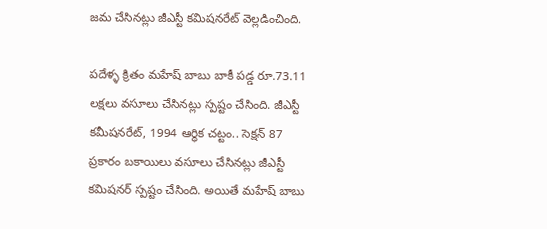జమ చేసినట్లు జీఎస్టీ కమిషనరేట్ వెల్లడించింది.

పదేళ్ళ క్రితం మహేష్ బాబు బాకీ పడ్డ రూ.73.11 లక్షలు వసూలు చేసినట్లు స్పష్టం చేసింది. జీఎస్టీ కమీషనరేట్, 1994 ఆర్ధిక చట్టం.. సెక్షన్ 87 ప్రకారం బకాయిలు వసూలు చేసినట్లు జీఎస్టీ కమిషనర్ స్పష్టం చేసింది. అయితే మహేష్ బాబు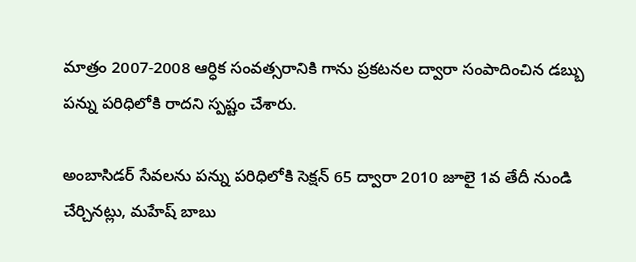మాత్రం 2007-2008 ఆర్ధిక సంవత్సరానికి గాను ప్రకటనల ద్వారా సంపాదించిన డబ్బు పన్ను పరిధిలోకి రాదని స్పష్టం చేశారు.

అంబాసిడర్ సేవలను పన్ను పరిధిలోకి సెక్షన్ 65 ద్వారా 2010 జూలై 1వ తేదీ నుండి చేర్చినట్లు, మహేష్ బాబు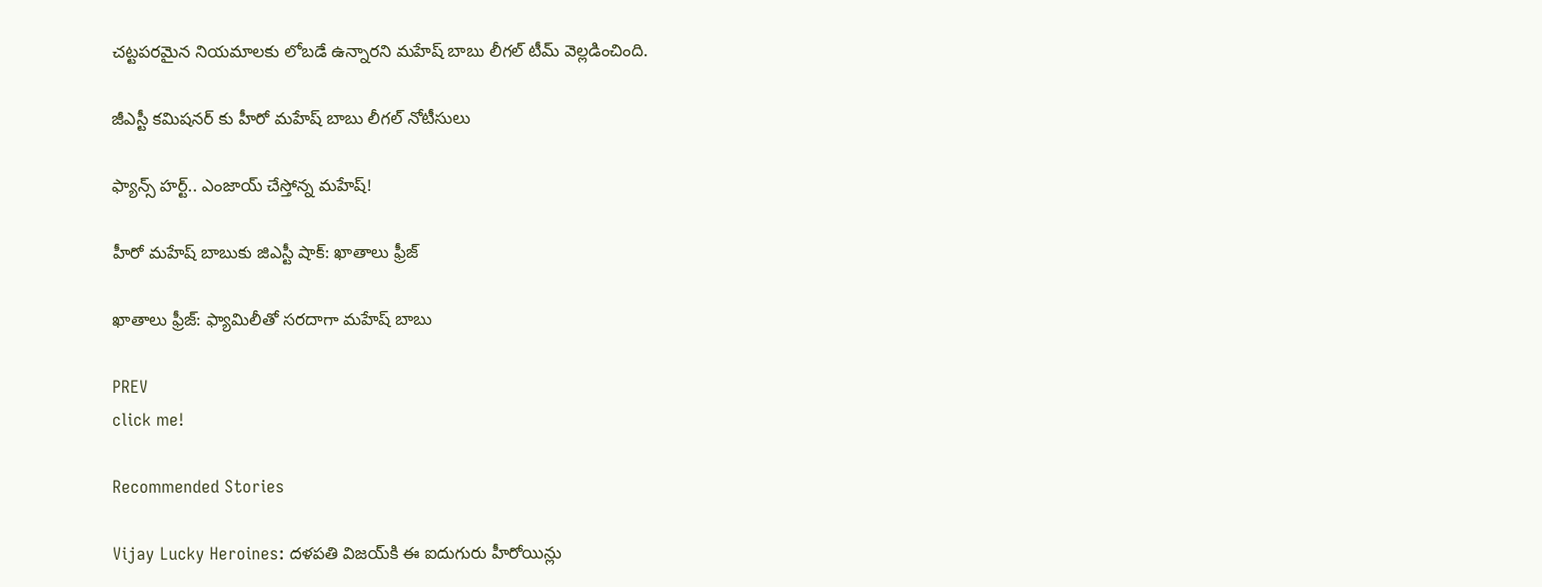చట్టపరమైన నియమాలకు లోబడే ఉన్నారని మహేష్ బాబు లీగల్ టీమ్ వెల్లడించింది.

జీఎస్టీ కమిషనర్ కు హీరో మహేష్ బాబు లీగల్ నోటీసులు

ఫ్యాన్స్ హర్ట్.. ఎంజాయ్ చేస్తోన్న మహేష్!

హీరో మహేష్ బాబుకు జిఎస్టీ షాక్: ఖాతాలు ఫ్రీజ్

ఖాతాలు ఫ్రీజ్: ఫ్యామిలీతో సరదాగా మహేష్ బాబు

PREV
click me!

Recommended Stories

Vijay Lucky Heroines: దళపతి విజయ్‌కి ఈ ఐదుగురు హీరోయిన్లు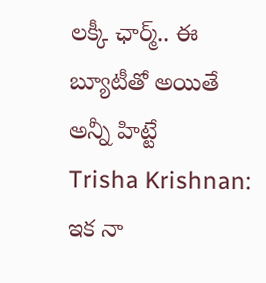లక్కీ ఛార్మ్.. ఈ బ్యూటీతో అయితే అన్నీ హిట్టే
Trisha Krishnan: ఇక నా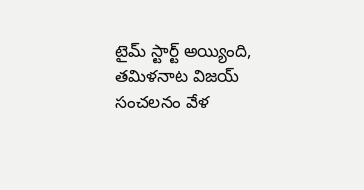టైమ్‌ స్టార్ట్ అయ్యింది, తమిళనాట విజయ్‌ సంచలనం వేళ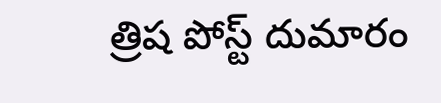త్రిష పోస్ట్ దుమారం